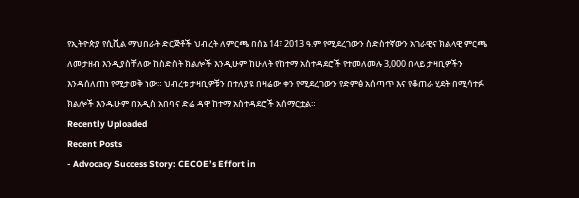የኢትዮጵያ የሲቪል ማህበራት ድርጅቶች ህብረት ለምርጫ በሰኔ 14፣ 2013 ዓ.ም የሚደረገውን ስድስተኛውን አገራዊና ክልላዊ ምርጫ ለመታዘብ እንዲያስቸለው ከስድስት ክልሎች እንዲሁም ከሁለት የከተማ አስተዳደሮች የተመለመሉ 3,000 በላይ ታዛቢዎችን እንዳሰለጠነ የሚታወቅ ነው። ህብረቱ ታዛቢዎቹን በተለያዩ በዛሬው ቀን የሚደረገውን የድምፅ አሰጣጥ እና የቆጠራ ሂደት በሚሳተፉ ክልሎች እንዱሁም በአዲስ አበባና ድሬ ዳዋ ከተማ አስተዳደሮች አሰማርቷል።
Recently Uploaded
Recent Posts
- Advocacy Success Story: CECOE’s Effort in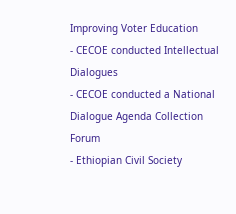Improving Voter Education
- CECOE conducted Intellectual Dialogues
- CECOE conducted a National Dialogue Agenda Collection Forum
- Ethiopian Civil Society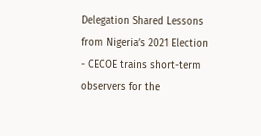Delegation Shared Lessons from Nigeria’s 2021 Election
- CECOE trains short-term observers for the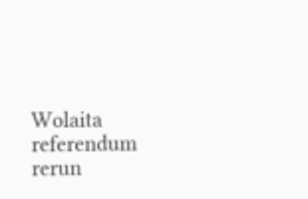Wolaita referendum rerun